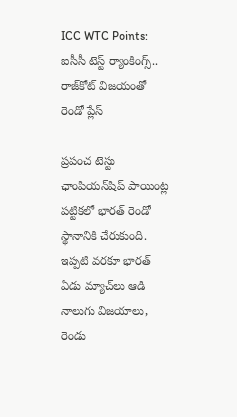ICC WTC Points: ఐసీసీ టెస్ట్ ర్యాంకింగ్స్.. రాజ్‌కోట్‌ విజయంతో రెండో ప్లేస్

ప్రపంచ టెస్టు ఛాంపియన్‌షిప్ పాయింట్ల పట్టికలో భారత్ రెండో స్థానానికి చేరుకుంది. ఇప్పటి వరకూ భారత్ ఏడు మ్యాచ్‌లు ఆడి నాలుగు విజయాలు, రెండు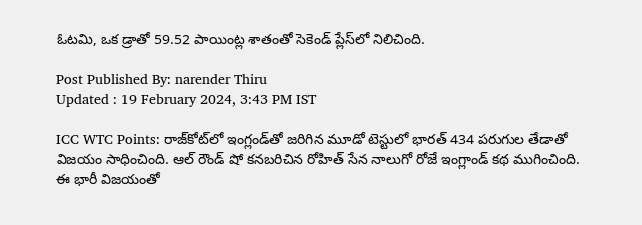ఓటమి, ఒక డ్రాతో 59.52 పాయింట్ల శాతంతో సెకెండ్ ప్లేస్‌లో నిలిచింది.

Post Published By: narender Thiru
Updated : 19 February 2024, 3:43 PM IST

ICC WTC Points: రాజ్‌కోట్‌లో ఇంగ్లండ్‌తో జరిగిన మూడో టెస్టులో భారత్ 434 పరుగుల తేడాతో విజయం సాధించింది. ఆల్ రౌండ్ షో కనబరిచిన రోహిత్ సేన నాలుగో రోజే ఇంగ్లాండ్ కథ ముగించింది. ఈ భారీ విజయంతో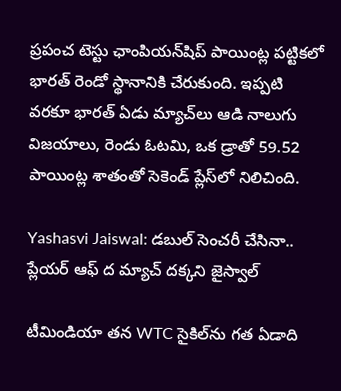ప్రపంచ టెస్టు ఛాంపియన్‌షిప్ పాయింట్ల పట్టికలో భారత్ రెండో స్థానానికి చేరుకుంది. ఇప్పటి వరకూ భారత్ ఏడు మ్యాచ్‌లు ఆడి నాలుగు విజయాలు, రెండు ఓటమి, ఒక డ్రాతో 59.52 పాయింట్ల శాతంతో సెకెండ్ ప్లేస్‌లో నిలిచింది.

Yashasvi Jaiswal: డబుల్ సెంచరీ చేసినా.. ప్లేయర్ ఆఫ్ ద మ్యాచ్ దక్కని జైస్వాల్

టీమిండియా తన WTC సైకిల్‌ను గత ఏడాది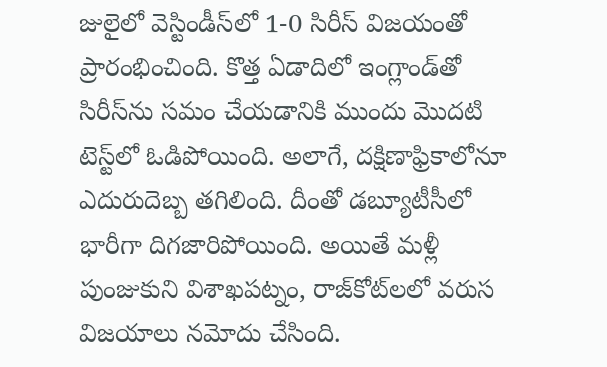జులైలో వెస్టిండీస్‌లో 1-0 సిరీస్ విజయంతో ప్రారంభించింది. కొత్త ఏడాదిలో ఇంగ్లాండ్‌తో సిరీస్‌ను సమం చేయడానికి ముందు మొదటి టెస్ట్‌లో ఓడిపోయింది. అలాగే, దక్షిణాఫ్రికాలోనూ ఎదురుదెబ్బ తగిలింది. దీంతో డబ్యూటీసీలో భారీగా దిగజారిపోయింది. అయితే మళ్లీ పుంజుకుని విశాఖపట్నం, రాజ్‌కోట్‌లలో వరుస విజయాలు నమోదు చేసింది.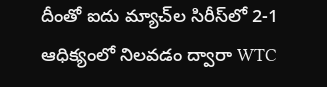దీంతో ఐదు మ్యాచ్‌ల సిరీస్‌లో 2-1 ఆధిక్యంలో నిలవడం ద్వారా WTC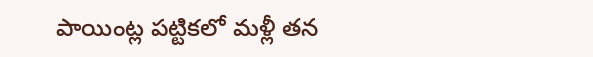పాయింట్ల పట్టికలో మళ్లీ తన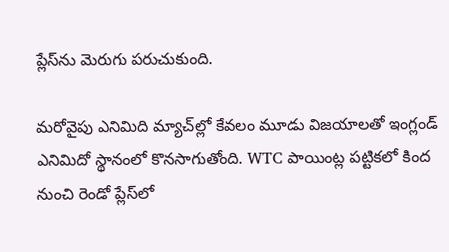ప్లేస్‌ను మెరుగు పరుచుకుంది.

మరోవైపు ఎనిమిది మ్యాచ్‌ల్లో కేవలం మూడు విజయాలతో ఇంగ్లండ్ ఎనిమిదో స్థానంలో కొనసాగుతోంది. WTC పాయింట్ల పట్టికలో కింద నుంచి రెండో ప్లేస్‌లో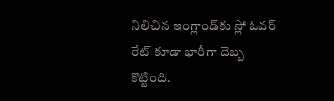నిలిచిన ఇంగ్లాండ్‌కు స్లో ఓవర్ రేట్ కూడా భారీగా దెబ్బ కొట్టింది.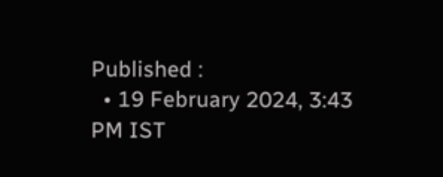Published :
  • 19 February 2024, 3:43 PM IST